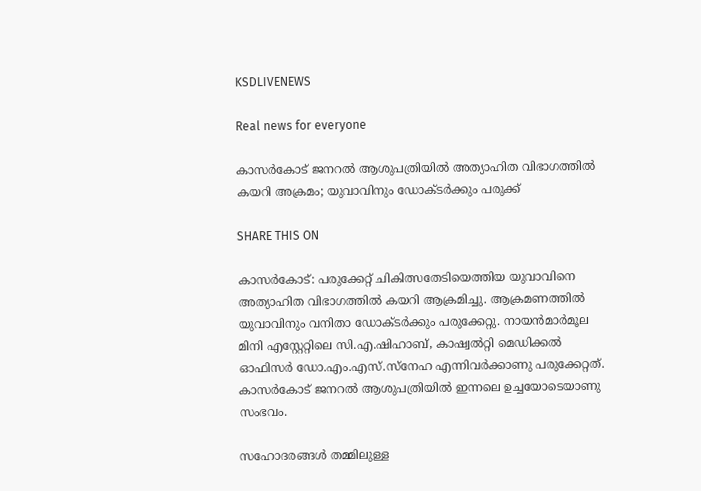KSDLIVENEWS

Real news for everyone

കാസർകോട് ജനറൽ ആശുപത്രിയിൽ അത്യാഹിത വിഭാഗത്തിൽ കയറി അക്രമം; യുവാവിനും ഡോക്ടർക്കും പരുക്ക്

SHARE THIS ON

കാസർകോട്: പരുക്കേറ്റ് ചികിത്സതേടിയെത്തിയ യുവാവിനെ അത്യാഹിത വിഭാഗത്തിൽ കയറി ആക്രമിച്ചു. ആക്രമണത്തിൽ യുവാവിനും വനിതാ ഡോക്ടർക്കും പരുക്കേറ്റു. നായൻമാർമൂല മിനി എസ്റ്റേറ്റിലെ സി.എ.ഷിഹാബ്, കാഷ്വൽറ്റി മെഡിക്കൽ ഓഫിസർ ഡോ.എം.എസ്.സ്നേഹ എന്നിവർക്കാണു പരുക്കേറ്റത്. കാസർകോട് ജനറൽ ആശുപത്രിയിൽ ഇന്നലെ ഉച്ചയോടെയാണു സംഭവം.

സഹോദരങ്ങൾ തമ്മിലുള്ള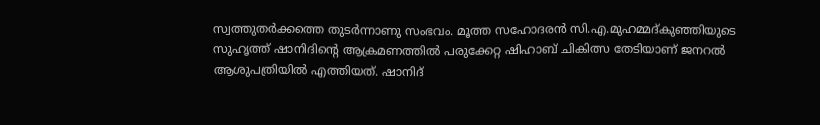സ്വത്തുതർക്കത്തെ തുടർന്നാണു സംഭവം. മൂത്ത സഹോദരൻ സി.എ.മുഹമ്മദ്കുഞ്ഞിയുടെ സുഹൃത്ത് ഷാനിദിന്റെ ആക്രമണത്തിൽ പരുക്കേറ്റ ഷിഹാബ് ചികിത്സ തേടിയാണ് ജനറൽ ആശുപത്രിയിൽ എത്തിയത്. ഷാനിദ്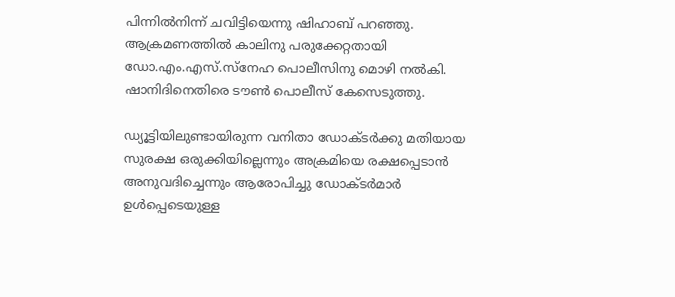പിന്നിൽനിന്ന് ചവിട്ടിയെന്നു ഷിഹാബ് പറഞ്ഞു. ആക്രമണത്തിൽ കാലിനു പരുക്കേറ്റതായി ഡോ.എം.എസ്.സ്നേഹ പൊലീസിനു മൊഴി നൽകി. ഷാനിദിനെതിരെ ടൗൺ പൊലീസ് കേസെടുത്തു.

ഡ്യൂട്ടിയിലുണ്ടായിരുന്ന വനിതാ ഡോക്ടർക്കു മതിയായ സുരക്ഷ ഒരുക്കിയില്ലെന്നും അക്രമിയെ രക്ഷപ്പെടാൻ അനുവദിച്ചെന്നും ആരോപിച്ചു ഡോക്ടർമാർ ഉൾപ്പെടെയുള്ള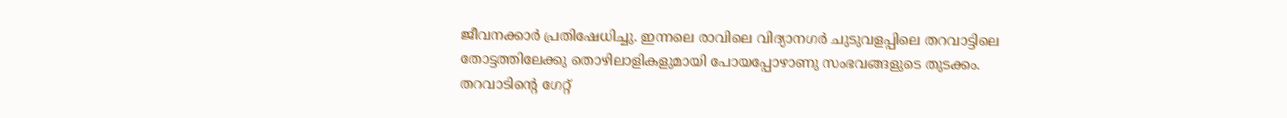ജീവനക്കാർ പ്രതിഷേധിച്ചു. ഇന്നലെ രാവിലെ വിദ്യാനഗർ ചുടുവളപ്പിലെ തറവാട്ടിലെ തോട്ടത്തിലേക്കു തൊഴിലാളികളുമായി പോയപ്പോഴാണു സംഭവങ്ങളുടെ തുടക്കം. തറവാടിന്റെ ഗേറ്റ്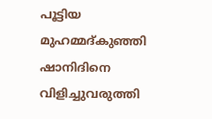പൂട്ടിയ മുഹമ്മദ്കുഞ്ഞി ഷാനിദിനെ വിളിച്ചുവരുത്തി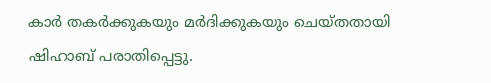കാർ തകർക്കുകയും മർദിക്കുകയും ചെയ്തതായി ഷിഹാബ് പരാതിപ്പെട്ടു.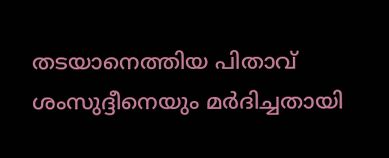തടയാനെത്തിയ പിതാവ് ശംസുദ്ദീനെയും മർദിച്ചതായി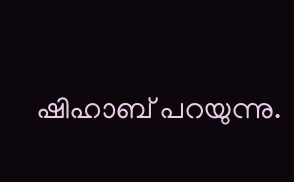ഷിഹാബ് പറയുന്നു.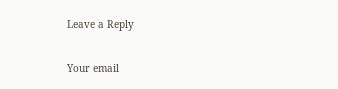Leave a Reply

Your email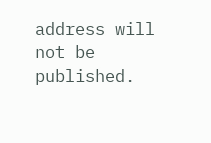address will not be published.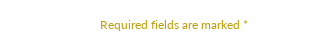Required fields are marked *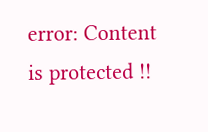error: Content is protected !!